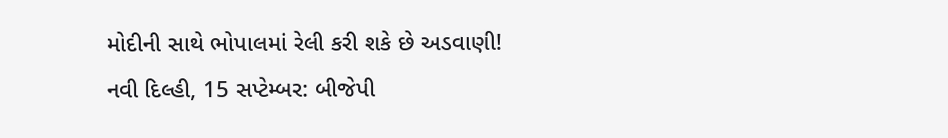મોદીની સાથે ભોપાલમાં રેલી કરી શકે છે અડવાણી!
નવી દિલ્હી, 15 સપ્ટેમ્બર: બીજેપી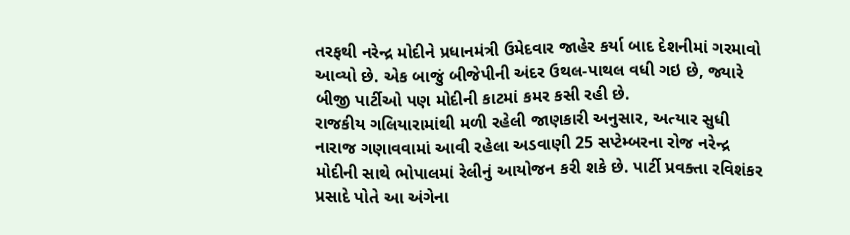તરફથી નરેન્દ્ર મોદીને પ્રધાનમંત્રી ઉમેદવાર જાહેર કર્યા બાદ દેશનીમાં ગરમાવો આવ્યો છે. એક બાજું બીજેપીની અંદર ઉથલ-પાથલ વધી ગઇ છે, જ્યારે બીજી પાર્ટીઓ પણ મોદીની કાટમાં કમર કસી રહી છે.
રાજકીય ગલિયારામાંથી મળી રહેલી જાણકારી અનુસાર, અત્યાર સુધી નારાજ ગણાવવામાં આવી રહેલા અડવાણી 25 સપ્ટેમ્બરના રોજ નરેન્દ્ર મોદીની સાથે ભોપાલમાં રેલીનું આયોજન કરી શકે છે. પાર્ટી પ્રવક્તા રવિશંકર પ્રસાદે પોતે આ અંગેના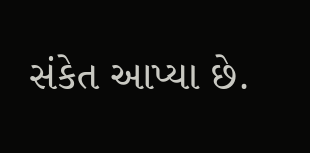સંકેત આપ્યા છે.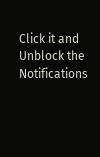Click it and Unblock the Notifications